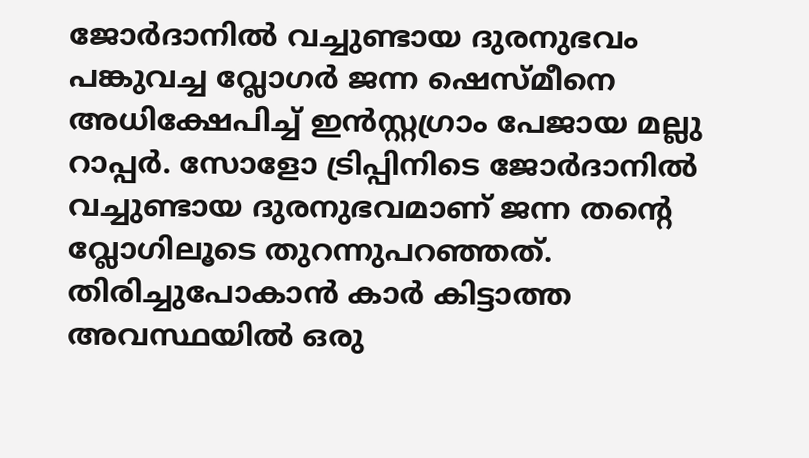ജോര്‍ദാനില്‍ വച്ചുണ്ടായ ദുരനുഭവം പങ്കുവച്ച വ്ലോഗര്‍ ജന്ന ഷെസ്മീനെ അധിക്ഷേപിച്ച് ഇന്‍സ്റ്റഗ്രാം പേജായ മല്ലു റാപ്പര്‍. സോളോ ട്രിപ്പിനിടെ ജോര്‍ദാനില്‍ വച്ചുണ്ടായ ദുരനുഭവമാണ് ജന്ന തന്‍റെ വ്ലോഗിലൂടെ തുറന്നുപറഞ്ഞത്. തിരിച്ചുപോകാൻ കാർ കിട്ടാത്ത അവസ്ഥയിൽ ഒരു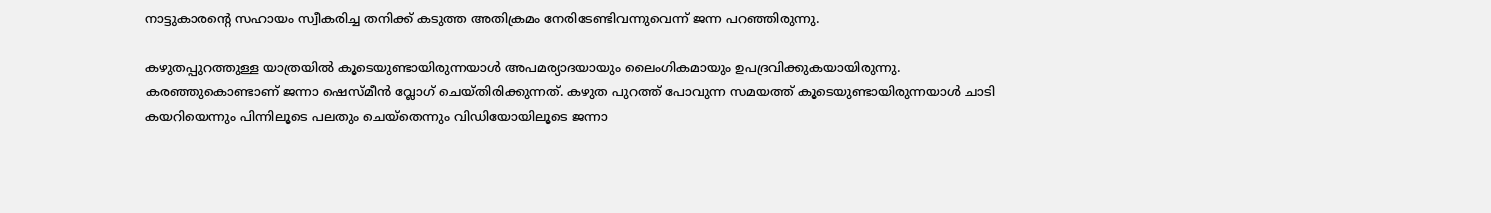നാട്ടുകാരന്റെ സഹായം സ്വീകരിച്ച തനിക്ക് കടുത്ത അതിക്രമം നേരിടേണ്ടിവന്നുവെന്ന് ജന്ന പറഞ്ഞിരുന്നു.

കഴുതപ്പുറത്തുള്ള യാത്രയിൽ കൂടെയുണ്ടായിരുന്നയാൾ അപമര്യാദയായും ലൈംഗികമായും ഉപദ്രവിക്കുകയായിരുന്നു. കരഞ്ഞുകൊണ്ടാണ് ജന്നാ ഷെസ്മീൻ വ്ലോഗ് ചെയ്തിരിക്കുന്നത്. കഴുത പുറത്ത് പോവുന്ന സമയത്ത് കൂടെയുണ്ടായിരുന്നയാൾ ചാടി കയറിയെന്നും പിന്നിലൂടെ പലതും ചെയ്തെന്നും വിഡിയോയിലൂടെ ജന്നാ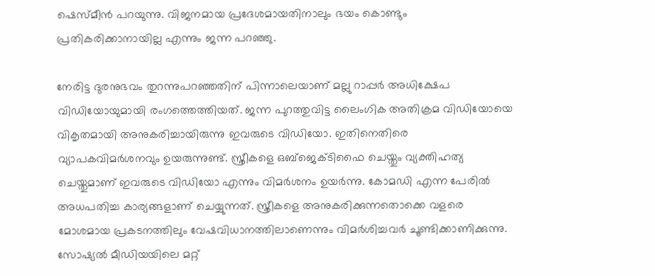ഷെസ്മീൻ പറയുന്നു. വിജനമായ പ്രദേശമായതിനാലും ഭയം കൊണ്ടും പ്രതികരിക്കാനായില്ല എന്നും ജന്ന പറഞ്ഞു.

നേരിട്ട ദുരനുഭവം തുറന്നുപറഞ്ഞതിന് പിന്നാലെയാണ് മല്ലു റാപ്പര്‍ അധിക്ഷേപ വിഡിയോയുമായി രംഗത്തെത്തിയത്. ജന്ന പുറത്തുവിട്ട ലൈംഗിക അതിക്രമ വിഡിയോയെ വികൃതമായി അനുകരിച്ചായിരുന്നു ഇവരുടെ വിഡിയോ. ഇതിനെതിരെ വ്യാപകവിമര്‍ശനവും ഉയരുന്നുണ്ട്. സ്ത്രീകളെ ഒബ്ജെക്ടിഫൈ ചെയ്തും വ്യക്തിഹത്യ ചെയ്തുമാണ് ഇവരുടെ വിഡിയോ എന്നും വിമര്‍ശനം ഉയര്‍ന്നു. കോമഡി എന്ന പേരില്‍ അധപതിച്ച കാര്യങ്ങളാണ് ചെയ്യുന്നത്. സ്ത്രീകളെ അനുകരിക്കുന്നതൊക്കെ വളരെ മോശമായ പ്രകടനത്തിലും വേഷവിധാനത്തിലാണെന്നും വിമര്‍ശിച്ചവര്‍ ചൂണ്ടിക്കാണിക്കുന്നു. സോഷ്യല്‍ മീഡിയയിലെ മറ്റ്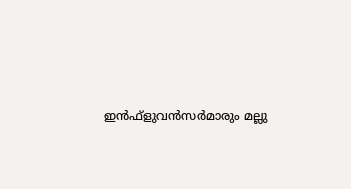ഇന്‍ഫ്ളുവന്‍സര്‍മാരും മല്ലു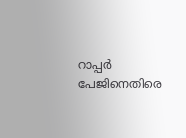റാപ്പര്‍ പേജിനെതിരെ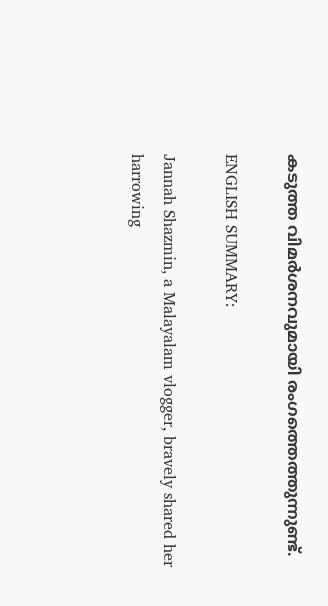കടുത്ത വിമര്‍ശനവുമായി രംഗത്തെത്തുന്നുണ്ട്.

ENGLISH SUMMARY:

Jannah Shazmin, a Malayalam vlogger, bravely shared her harrowing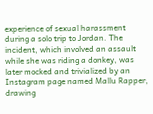experience of sexual harassment during a solo trip to Jordan. The incident, which involved an assault while she was riding a donkey, was later mocked and trivialized by an Instagram page named Mallu Rapper, drawing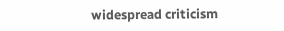widespread criticism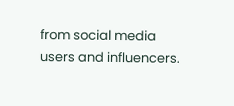from social media users and influencers.